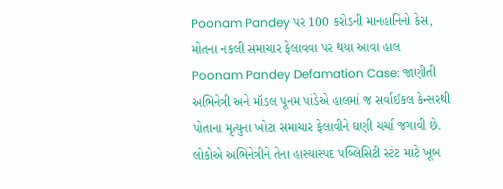Poonam Pandey પર 100 કરોડની માનહાનિનો કેસ, મોતના નકલી સમાચાર ફેલાવવા પર થયા આવા હાલ
Poonam Pandey Defamation Case: જાણીતી અભિનેત્રી અને મૉડલ પૂનમ પાંડેએ હાલમાં જ સર્વાઈકલ કેન્સરથી પોતાના મૃત્યુના ખોટા સમાચાર ફેલાવીને ઘણી ચર્ચા જગાવી છે. લોકોએ અભિનેત્રીને તેના હાસ્યાસ્પદ પબ્લિસિટી સ્ટંટ માટે ખૂબ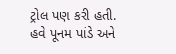ટ્રોલ પણ કરી હતી. હવે પૂનમ પાંડે અને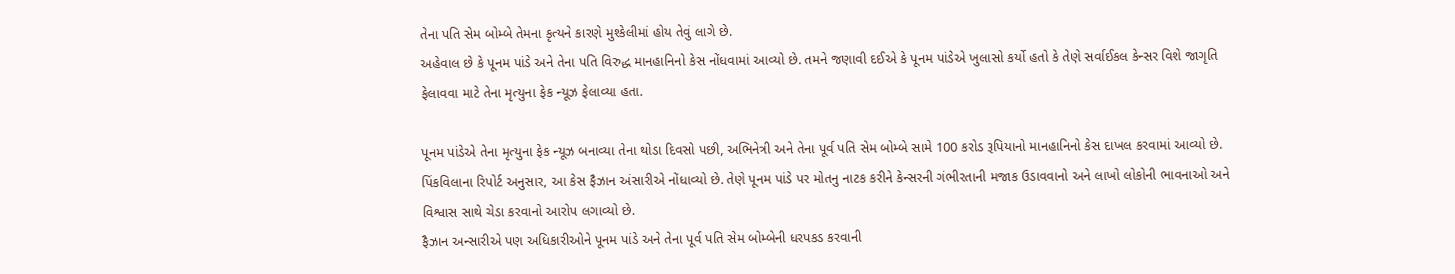તેના પતિ સેમ બોમ્બે તેમના કૃત્યને કારણે મુશ્કેલીમાં હોય તેવું લાગે છે.
અહેવાલ છે કે પૂનમ પાંડે અને તેના પતિ વિરુદ્ધ માનહાનિનો કેસ નોંધવામાં આવ્યો છે. તમને જણાવી દઈએ કે પૂનમ પાંડેએ ખુલાસો કર્યો હતો કે તેણે સર્વાઈકલ કેન્સર વિશે જાગૃતિ ફેલાવવા માટે તેના મૃત્યુના ફેક ન્યૂઝ ફેલાવ્યા હતા.

પૂનમ પાંડેએ તેના મૃત્યુના ફેક ન્યૂઝ બનાવ્યા તેના થોડા દિવસો પછી, અભિનેત્રી અને તેના પૂર્વ પતિ સેમ બોમ્બે સામે 100 કરોડ રૂપિયાનો માનહાનિનો કેસ દાખલ કરવામાં આવ્યો છે. પિંકવિલાના રિપોર્ટ અનુસાર, આ કેસ ફૈઝાન અંસારીએ નોંધાવ્યો છે. તેણે પૂનમ પાંડે પર મોતનુ નાટક કરીને કેન્સરની ગંભીરતાની મજાક ઉડાવવાનો અને લાખો લોકોની ભાવનાઓ અને વિશ્વાસ સાથે ચેડા કરવાનો આરોપ લગાવ્યો છે.
ફૈઝાન અન્સારીએ પણ અધિકારીઓને પૂનમ પાંડે અને તેના પૂર્વ પતિ સેમ બોમ્બેની ધરપકડ કરવાની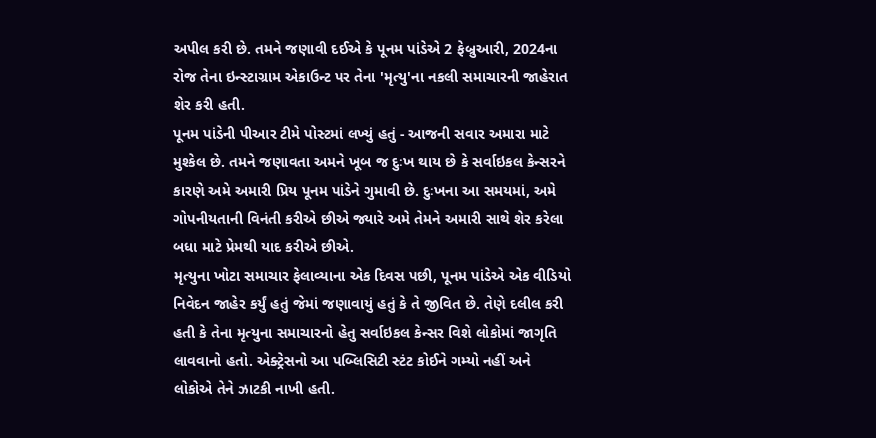અપીલ કરી છે. તમને જણાવી દઈએ કે પૂનમ પાંડેએ 2 ફેબ્રુઆરી, 2024ના રોજ તેના ઇન્સ્ટાગ્રામ એકાઉન્ટ પર તેના 'મૃત્યુ'ના નકલી સમાચારની જાહેરાત શેર કરી હતી.
પૂનમ પાંડેની પીઆર ટીમે પોસ્ટમાં લખ્યું હતું - આજની સવાર અમારા માટે મુશ્કેલ છે. તમને જણાવતા અમને ખૂબ જ દુઃખ થાય છે કે સર્વાઇકલ કેન્સરને કારણે અમે અમારી પ્રિય પૂનમ પાંડેને ગુમાવી છે. દુઃખના આ સમયમાં, અમે ગોપનીયતાની વિનંતી કરીએ છીએ જ્યારે અમે તેમને અમારી સાથે શેર કરેલા બધા માટે પ્રેમથી યાદ કરીએ છીએ.
મૃત્યુના ખોટા સમાચાર ફેલાવ્યાના એક દિવસ પછી, પૂનમ પાંડેએ એક વીડિયો નિવેદન જાહેર કર્યું હતું જેમાં જણાવાયું હતું કે તે જીવિત છે. તેણે દલીલ કરી હતી કે તેના મૃત્યુના સમાચારનો હેતુ સર્વાઇકલ કેન્સર વિશે લોકોમાં જાગૃતિ લાવવાનો હતો. એક્ટ્રેસનો આ પબ્લિસિટી સ્ટંટ કોઈને ગમ્યો નહીં અને લોકોએ તેને ઝાટકી નાખી હતી.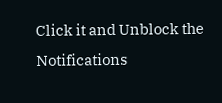Click it and Unblock the Notifications